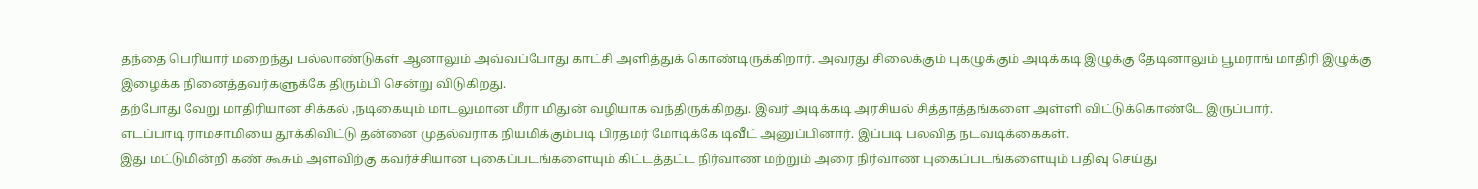தந்தை பெரியார் மறைந்து பல்லாண்டுகள் ஆனாலும் அவ்வப்போது காட்சி அளித்துக் கொண்டிருக்கிறார். அவரது சிலைக்கும் புகழுக்கும் அடிக்கடி இழுக்கு தேடினாலும் பூமராங் மாதிரி இழுக்கு இழைக்க நினைத்தவர்களுக்கே திரும்பி சென்று விடுகிறது.
தற்போது வேறு மாதிரியான சிக்கல் ,நடிகையும் மாடலுமான மீரா மிதுன் வழியாக வந்திருக்கிறது. இவர் அடிக்கடி அரசியல் சித்தாத்தங்களை அள்ளி விட்டுக்கொண்டே இருப்பார்.
எடப்பாடி ராமசாமியை தூக்கிவிட்டு தன்னை முதல்வராக நியமிக்கும்படி பிரதமர் மோடிக்கே டிவீட் அனுப்பினார். இப்படி பலவித நடவடிக்கைகள்.
இது மட்டுமின்றி கண் கூசும் அளவிற்கு கவர்ச்சியான புகைப்படங்களையும் கிட்டத்தட்ட நிர்வாண மற்றும் அரை நிர்வாண புகைப்படங்களையும் பதிவு செய்து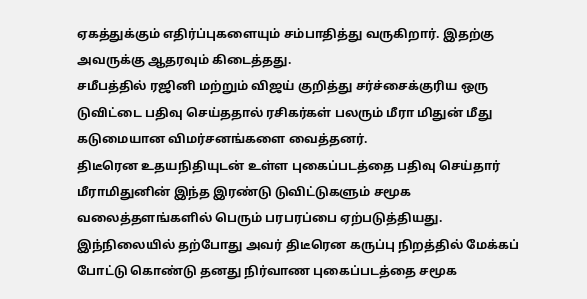ஏகத்துக்கும் எதிர்ப்புகளையும் சம்பாதித்து வருகிறார். இதற்கு அவருக்கு ஆதரவும் கிடைத்தது.
சமீபத்தில் ரஜினி மற்றும் விஜய் குறித்து சர்ச்சைக்குரிய ஒரு டுவிட்டை பதிவு செய்ததால் ரசிகர்கள் பலரும் மீரா மிதுன் மீது கடுமையான விமர்சனங்களை வைத்தனர்.
திடீரென உதயநிதியுடன் உள்ள புகைப்படத்தை பதிவு செய்தார் மீராமிதுனின் இந்த இரண்டு டுவிட்டுகளும் சமூக வலைத்தளங்களில் பெரும் பரபரப்பை ஏற்படுத்தியது.
இந்நிலையில் தற்போது அவர் திடீரென கருப்பு நிறத்தில் மேக்கப் போட்டு கொண்டு தனது நிர்வாண புகைப்படத்தை சமூக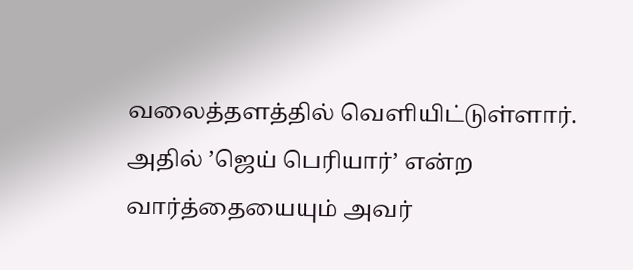வலைத்தளத்தில் வெளியிட்டுள்ளார்.
அதில் ’ஜெய் பெரியார்’ என்ற வார்த்தையையும் அவர்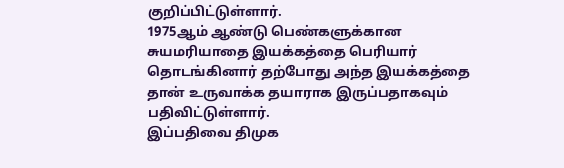குறிப்பிட்டுள்ளார்.
1975ஆம் ஆண்டு பெண்களுக்கான சுயமரியாதை இயக்கத்தை பெரியார் தொடங்கினார் தற்போது அந்த இயக்கத்தை தான் உருவாக்க தயாராக இருப்பதாகவும் பதிவிட்டுள்ளார்.
இப்பதிவை திமுக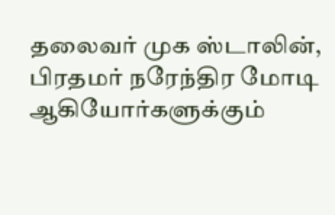தலைவர் முக ஸ்டாலின், பிரதமர் நரேந்திர மோடி ஆகியோர்களுக்கும்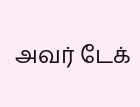அவர் டேக்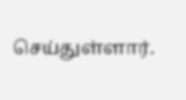செய்துள்ளார்.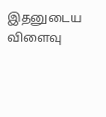இதனுடைய விளைவு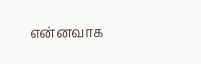என்னவாக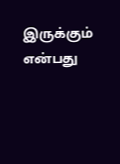இருக்கும் என்பது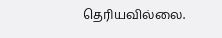தெரியவில்லை.